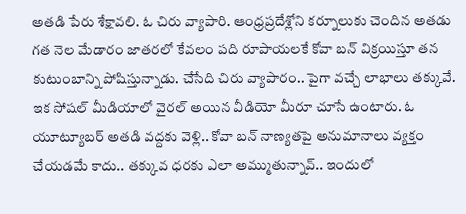అతడి పేరు శేక్షావలి. ఓ చిరు వ్యాపారి. ఆంధ్రప్రదేశ్లోని కర్నూలుకు చెందిన అతడు గత నెల మేడారం జాతరలో కేవలం పది రూపాయలకే కోవా బన్ విక్రయిస్తూ తన కుటుంబాన్ని పోషిస్తున్నాడు. చేసేది చిరు వ్యాపారం.. పైగా వచ్చే లాభాలు తక్కువే. ఇక సోషల్ మీడియాలో వైరల్ అయిన వీడియో మీరూ చూసే ఉంటారు. ఓ యూట్యూబర్ అతడి వద్దకు వెళ్లి.. కోవా బన్ నాణ్యతపై అనుమానాలు వ్యక్తం చేయడమే కాదు.. తక్కువ ధరకు ఎలా అమ్ముతున్నావ్.. ఇందులో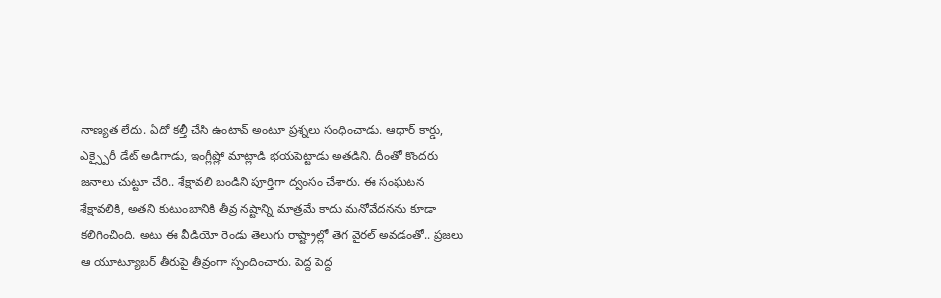నాణ్యత లేదు. ఏదో కల్తీ చేసి ఉంటావ్ అంటూ ప్రశ్నలు సంధించాడు. ఆధార్ కార్డు, ఎక్స్పైరీ డేట్ అడిగాడు, ఇంగ్లీష్లో మాట్లాడి భయపెట్టాడు అతడిని. దీంతో కొందరు జనాలు చుట్టూ చేరి.. శేక్షావలి బండిని పూర్తిగా ద్వంసం చేశారు. ఈ సంఘటన శేక్షావలికి, అతని కుటుంబానికి తీవ్ర నష్టాన్ని మాత్రమే కాదు మనోవేదనను కూడా కలిగించింది. అటు ఈ వీడియో రెండు తెలుగు రాష్ట్రాల్లో తెగ వైరల్ అవడంతో.. ప్రజలు ఆ యూట్యూబర్ తీరుపై తీవ్రంగా స్పందించారు. పెద్ద పెద్ద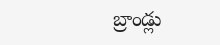బ్రాండ్లు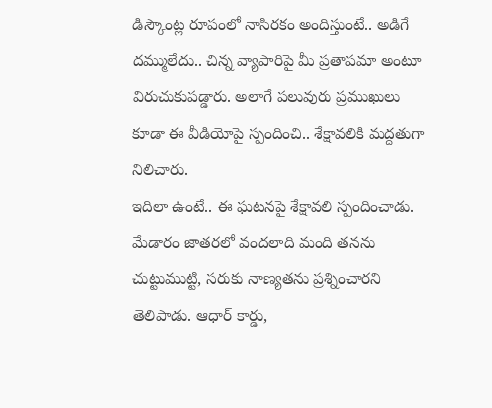డిస్కౌంట్ల రూపంలో నాసిరకం అందిస్తుంటే.. అడిగే దమ్ములేదు.. చిన్న వ్యాపారిపై మీ ప్రతాపమా అంటూ విరుచుకుపడ్డారు. అలాగే పలువురు ప్రముఖులు కూడా ఈ వీడియోపై స్పందించి.. శేక్షావలికి మద్దతుగా నిలిచారు.
ఇదిలా ఉంటే.. ఈ ఘటనపై శేక్షావలి స్పందించాడు. మేడారం జాతరలో వందలాది మంది తనను చుట్టుముట్టి, సరుకు నాణ్యతను ప్రశ్నించారని తెలిపాడు. ఆధార్ కార్డు,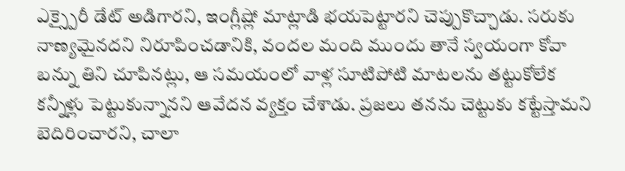ఎక్స్పైరీ డేట్ అడిగారని, ఇంగ్లీష్లో మాట్లాడి భయపెట్టారని చెప్పుకొచ్చాడు. సరుకు నాణ్యమైనదని నిరూపించడానికి, వందల మంది ముందు తానే స్వయంగా కోవా బన్ను తిని చూపినట్లు, ఆ సమయంలో వాళ్ల సూటిపోటి మాటలను తట్టుకోలేక కన్నీళ్లు పెట్టుకున్నానని ఆవేదన వ్యక్తం చేశాడు. ప్రజలు తనను చెట్టుకు కట్టేస్తామని బెదిరించారని, చాలా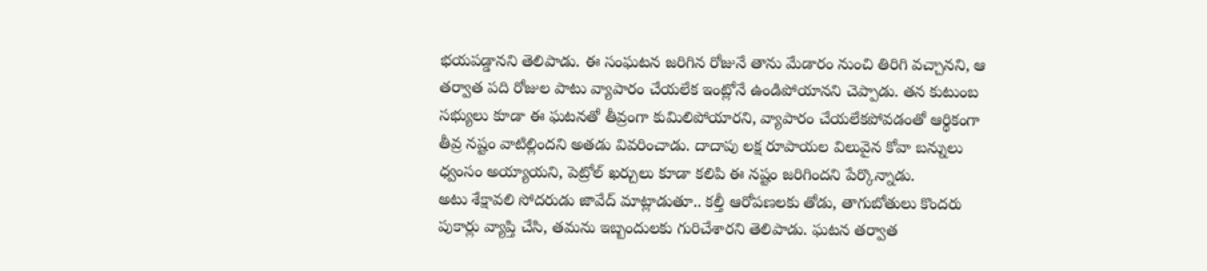భయపడ్డానని తెలిపాడు. ఈ సంఘటన జరిగిన రోజునే తాను మేడారం నుంచి తిరిగి వచ్చానని, ఆ తర్వాత పది రోజుల పాటు వ్యాపారం చేయలేక ఇంట్లోనే ఉండిపోయానని చెప్పాడు. తన కుటుంబ సభ్యులు కూడా ఈ ఘటనతో తీవ్రంగా కుమిలిపోయారని, వ్యాపారం చేయలేకపోవడంతో ఆర్థికంగా తీవ్ర నష్టం వాటిల్లిందని అతడు వివరించాడు. దాదాపు లక్ష రూపాయల విలువైన కోవా బన్నులు ధ్వంసం అయ్యాయని, పెట్రోల్ ఖర్చులు కూడా కలిపి ఈ నష్టం జరిగిందని పేర్కొన్నాడు.
అటు శేక్షావలి సోదరుడు జావేద్ మాట్లాడుతూ.. కల్తీ ఆరోపణలకు తోడు, తాగుబోతులు కొందరు పుకార్లు వ్యాప్తి చేసి, తమను ఇబ్బందులకు గురిచేశారని తెలిపాడు. ఘటన తర్వాత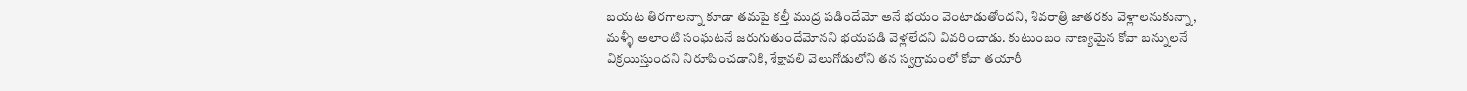బయట తిరగాలన్నా కూడా తమపై కల్తీ ముద్ర పడిందేమో అనే భయం వెంటాడుతోందని, శివరాత్రి జాతరకు వెళ్లాలనుకున్నా, మళ్ళీ అలాంటి సంఘటనే జరుగుతుందేమోనని భయపడి వెళ్లలేదని వివరించాడు. కుటుంబం నాణ్యమైన కోవా బన్నులనే విక్రయిస్తుందని నిరూపించడానికి, శేక్షావలి వెలుగోడులోని తన స్వగ్రామంలో కోవా తయారీ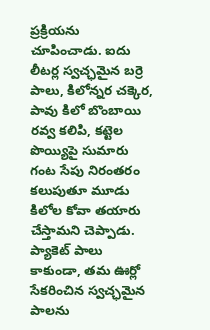ప్రక్రియను చూపించాడు. ఐదు లీటర్ల స్వచ్ఛమైన బర్రె పాలు, కిలోన్నర చక్కెర, పావు కిలో బొంబాయి రవ్వ కలిపి, కట్టెల పొయ్యిపై సుమారు గంట సేపు నిరంతరం కలుపుతూ మూడు కిలోల కోవా తయారు చేస్తామని చెప్పాడు. ప్యాకెట్ పాలు కాకుండా, తమ ఊర్లో సేకరించిన స్వచ్ఛమైన పాలను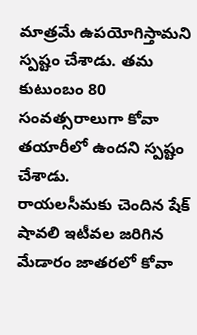మాత్రమే ఉపయోగిస్తామని స్పష్టం చేశాడు. తమ కుటుంబం 80 సంవత్సరాలుగా కోవా తయారీలో ఉందని స్పష్టం చేశాడు.
రాయలసీమకు చెందిన షేక్ షావలి ఇటీవల జరిగిన మేడారం జాతరలో కోవా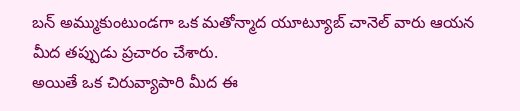బన్ అమ్ముకుంటుండగా ఒక మతోన్మాద యూట్యూబ్ చానెల్ వారు ఆయన మీద తప్పుడు ప్రచారం చేశారు.
అయితే ఒక చిరువ్యాపారి మీద ఈ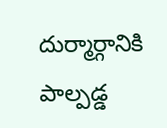దుర్మార్గానికి పాల్పడ్డ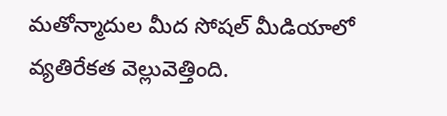మతోన్మాదుల మీద సోషల్ మీడియాలో వ్యతిరేకత వెల్లువెత్తింది.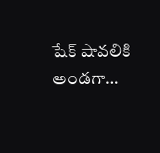షేక్ షావలికి అండగా…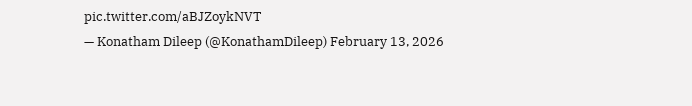pic.twitter.com/aBJZoykNVT
— Konatham Dileep (@KonathamDileep) February 13, 2026